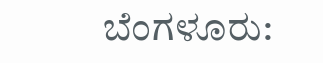ಬೆಂಗಳೂರು: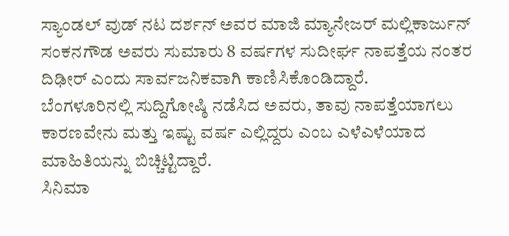ಸ್ಯಾಂಡಲ್ ವುಡ್ ನಟ ದರ್ಶನ್ ಅವರ ಮಾಜಿ ಮ್ಯಾನೇಜರ್ ಮಲ್ಲಿಕಾರ್ಜುನ್ ಸಂಕನಗೌಡ ಅವರು ಸುಮಾರು 8 ವರ್ಷಗಳ ಸುದೀರ್ಘ ನಾಪತ್ತೆಯ ನಂತರ ದಿಢೀರ್ ಎಂದು ಸಾರ್ವಜನಿಕವಾಗಿ ಕಾಣಿಸಿಕೊಂಡಿದ್ದಾರೆ.
ಬೆಂಗಳೂರಿನಲ್ಲಿ ಸುದ್ದಿಗೋಷ್ಠಿ ನಡೆಸಿದ ಅವರು, ತಾವು ನಾಪತ್ತೆಯಾಗಲು ಕಾರಣವೇನು ಮತ್ತು ಇಷ್ಟು ವರ್ಷ ಎಲ್ಲಿದ್ದರು ಎಂಬ ಎಳೆಎಳೆಯಾದ ಮಾಹಿತಿಯನ್ನು ಬಿಚ್ಚಿಟ್ಟಿದ್ದಾರೆ.
ಸಿನಿಮಾ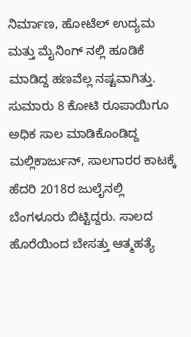ನಿರ್ಮಾಣ, ಹೋಟೆಲ್ ಉದ್ಯಮ ಮತ್ತು ಮೈನಿಂಗ್ ನಲ್ಲಿ ಹೂಡಿಕೆ ಮಾಡಿದ್ದ ಹಣವೆಲ್ಲ ನಷ್ಟವಾಗಿತ್ತು. ಸುಮಾರು 8 ಕೋಟಿ ರೂಪಾಯಿಗೂ ಅಧಿಕ ಸಾಲ ಮಾಡಿಕೊಂಡಿದ್ದ ಮಲ್ಲಿಕಾರ್ಜುನ್, ಸಾಲಗಾರರ ಕಾಟಕ್ಕೆ ಹೆದರಿ 2018ರ ಜುಲೈನಲ್ಲಿ ಬೆಂಗಳೂರು ಬಿಟ್ಟಿದ್ದರು. ಸಾಲದ ಹೊರೆಯಿಂದ ಬೇಸತ್ತು ಆತ್ಮಹತ್ಯೆ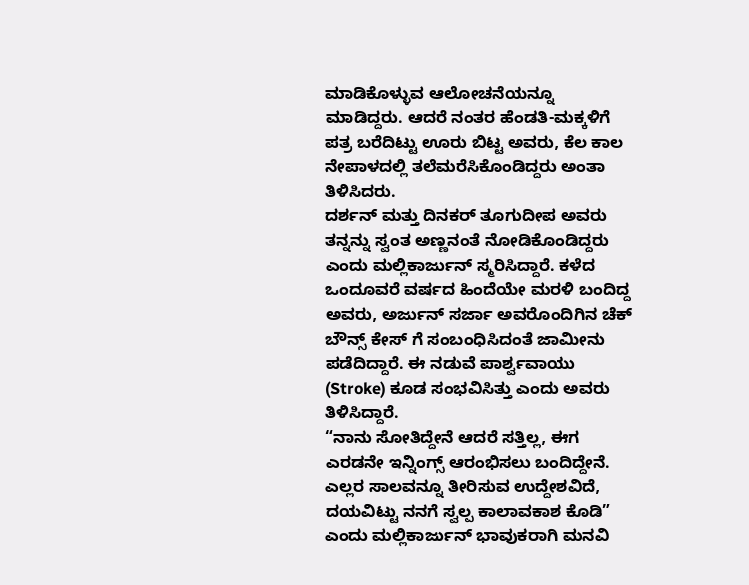ಮಾಡಿಕೊಳ್ಳುವ ಆಲೋಚನೆಯನ್ನೂ ಮಾಡಿದ್ದರು. ಆದರೆ ನಂತರ ಹೆಂಡತಿ-ಮಕ್ಕಳಿಗೆ ಪತ್ರ ಬರೆದಿಟ್ಟು ಊರು ಬಿಟ್ಟ ಅವರು, ಕೆಲ ಕಾಲ ನೇಪಾಳದಲ್ಲಿ ತಲೆಮರೆಸಿಕೊಂಡಿದ್ದರು ಅಂತಾ ತಿಳಿಸಿದರು.
ದರ್ಶನ್ ಮತ್ತು ದಿನಕರ್ ತೂಗುದೀಪ ಅವರು ತನ್ನನ್ನು ಸ್ವಂತ ಅಣ್ಣನಂತೆ ನೋಡಿಕೊಂಡಿದ್ದರು ಎಂದು ಮಲ್ಲಿಕಾರ್ಜುನ್ ಸ್ಮರಿಸಿದ್ದಾರೆ. ಕಳೆದ ಒಂದೂವರೆ ವರ್ಷದ ಹಿಂದೆಯೇ ಮರಳಿ ಬಂದಿದ್ದ ಅವರು, ಅರ್ಜುನ್ ಸರ್ಜಾ ಅವರೊಂದಿಗಿನ ಚೆಕ್ ಬೌನ್ಸ್ ಕೇಸ್ ಗೆ ಸಂಬಂಧಿಸಿದಂತೆ ಜಾಮೀನು ಪಡೆದಿದ್ದಾರೆ. ಈ ನಡುವೆ ಪಾರ್ಶ್ವವಾಯು (Stroke) ಕೂಡ ಸಂಭವಿಸಿತ್ತು ಎಂದು ಅವರು ತಿಳಿಸಿದ್ದಾರೆ.
“ನಾನು ಸೋತಿದ್ದೇನೆ ಆದರೆ ಸತ್ತಿಲ್ಲ, ಈಗ ಎರಡನೇ ಇನ್ನಿಂಗ್ಸ್ ಆರಂಭಿಸಲು ಬಂದಿದ್ದೇನೆ. ಎಲ್ಲರ ಸಾಲವನ್ನೂ ತೀರಿಸುವ ಉದ್ದೇಶವಿದೆ, ದಯವಿಟ್ಟು ನನಗೆ ಸ್ವಲ್ಪ ಕಾಲಾವಕಾಶ ಕೊಡಿ” ಎಂದು ಮಲ್ಲಿಕಾರ್ಜುನ್ ಭಾವುಕರಾಗಿ ಮನವಿ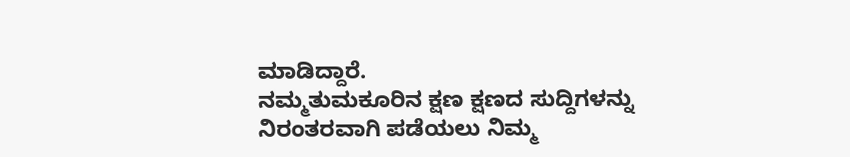ಮಾಡಿದ್ದಾರೆ.
ನಮ್ಮತುಮಕೂರಿನ ಕ್ಷಣ ಕ್ಷಣದ ಸುದ್ದಿಗಳನ್ನು ನಿರಂತರವಾಗಿ ಪಡೆಯಲು ನಿಮ್ಮ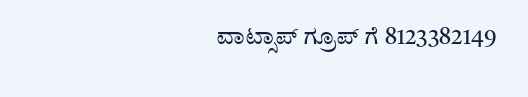ವಾಟ್ಸಾಪ್ ಗ್ರೂಪ್ ಗೆ 8123382149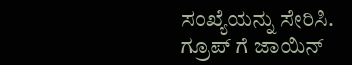ಸಂಖ್ಯೆಯನ್ನು ಸೇರಿಸಿ.
ಗ್ರೂಪ್ ಗೆ ಜಾಯಿನ್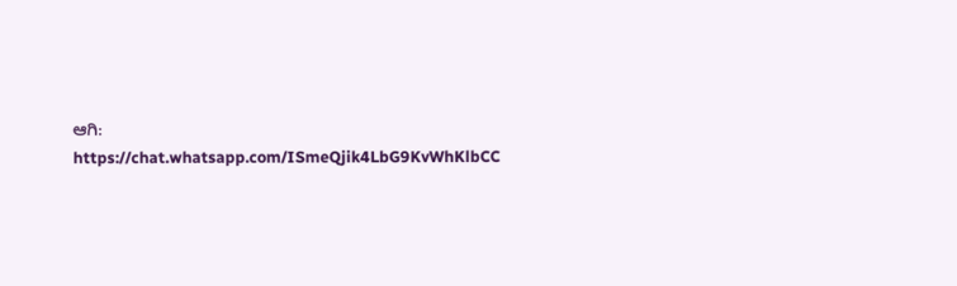ಆಗಿ: https://chat.whatsapp.com/ISmeQjik4LbG9KvWhKlbCC